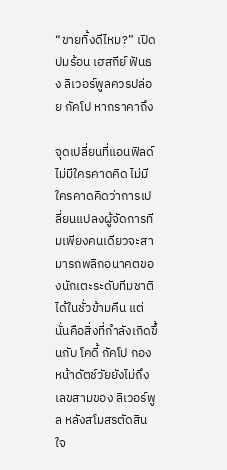“ขายทิ้งดีไหม?” เปิดปมร้อน เฮสกีย์ ฟันธง ลิเวอร์พูลควรปล่อย กัคโป หากราคาถึง

จุดเปลี่ยนที่แอนฟิลด์ไม่มีใครคาดคิด ไม่มีใครคาดคิดว่าการเปลี่ยนแปลงผู้จัดการทีมเพียงคนเดียวจะสามารถพลิกอนาคตของนักเตะระดับทีมชาติได้ในชั่วข้ามคืน แต่นั่นคือสิ่งที่กำลังเกิดขึ้นกับ โคดี้ กัคโป กองหน้าดัตช์วัยยังไม่ถึงเลขสามของ ลิเวอร์พูล หลังสโมสรตัดสินใจ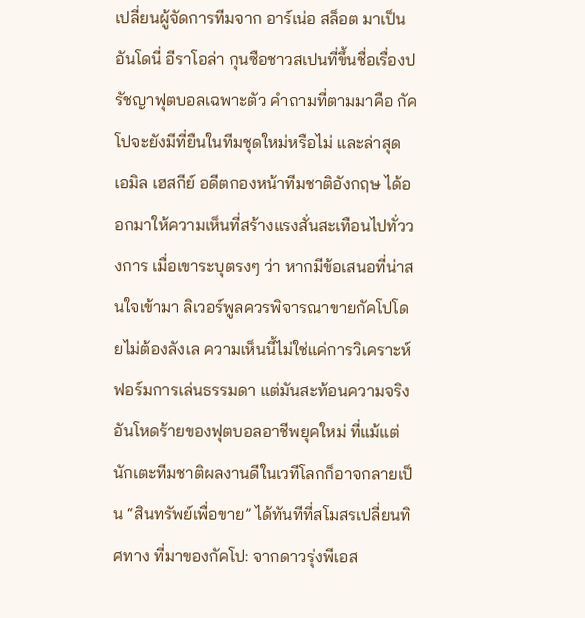เปลี่ยนผู้จัดการทีมจาก อาร์เน่อ สล็อต มาเป็น อันโดนี่ อีราโอล่า กุนซือชาวสเปนที่ขึ้นชื่อเรื่องปรัชญาฟุตบอลเฉพาะตัว คำถามที่ตามมาคือ กัคโปจะยังมีที่ยืนในทีมชุดใหม่หรือไม่ และล่าสุด เอมิล เฮสกีย์ อดีตกองหน้าทีมชาติอังกฤษ ได้ออกมาให้ความเห็นที่สร้างแรงสั่นสะเทือนไปทั่ววงการ เมื่อเขาระบุตรงๆ ว่า หากมีข้อเสนอที่น่าสนใจเข้ามา ลิเวอร์พูลควรพิจารณาขายกัคโปโดยไม่ต้องลังเล ความเห็นนี้ไม่ใช่แค่การวิเคราะห์ฟอร์มการเล่นธรรมดา แต่มันสะท้อนความจริงอันโหดร้ายของฟุตบอลอาชีพยุคใหม่ ที่แม้แต่นักเตะทีมชาติผลงานดีในเวทีโลกก็อาจกลายเป็น “สินทรัพย์เพื่อขาย” ได้ทันทีที่สโมสรเปลี่ยนทิศทาง ที่มาของกัคโป: จากดาวรุ่งพีเอส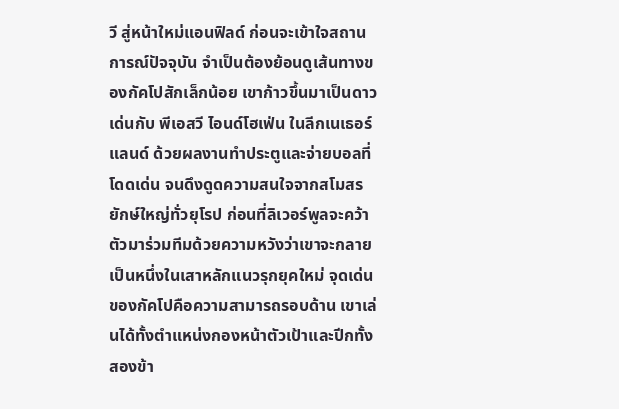วี สู่หน้าใหม่แอนฟิลด์ ก่อนจะเข้าใจสถานการณ์ปัจจุบัน จำเป็นต้องย้อนดูเส้นทางของกัคโปสักเล็กน้อย เขาก้าวขึ้นมาเป็นดาวเด่นกับ พีเอสวี ไอนด์โฮเฟ่น ในลีกเนเธอร์แลนด์ ด้วยผลงานทำประตูและจ่ายบอลที่โดดเด่น จนดึงดูดความสนใจจากสโมสรยักษ์ใหญ่ทั่วยุโรป ก่อนที่ลิเวอร์พูลจะคว้าตัวมาร่วมทีมด้วยความหวังว่าเขาจะกลายเป็นหนึ่งในเสาหลักแนวรุกยุคใหม่ จุดเด่นของกัคโปคือความสามารถรอบด้าน เขาเล่นได้ทั้งตำแหน่งกองหน้าตัวเป้าและปีกทั้งสองข้า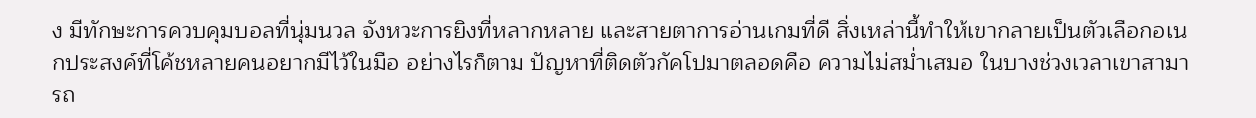ง มีทักษะการควบคุมบอลที่นุ่มนวล จังหวะการยิงที่หลากหลาย และสายตาการอ่านเกมที่ดี สิ่งเหล่านี้ทำให้เขากลายเป็นตัวเลือกอเนกประสงค์ที่โค้ชหลายคนอยากมีไว้ในมือ อย่างไรก็ตาม ปัญหาที่ติดตัวกัคโปมาตลอดคือ ความไม่สม่ำเสมอ ในบางช่วงเวลาเขาสามารถ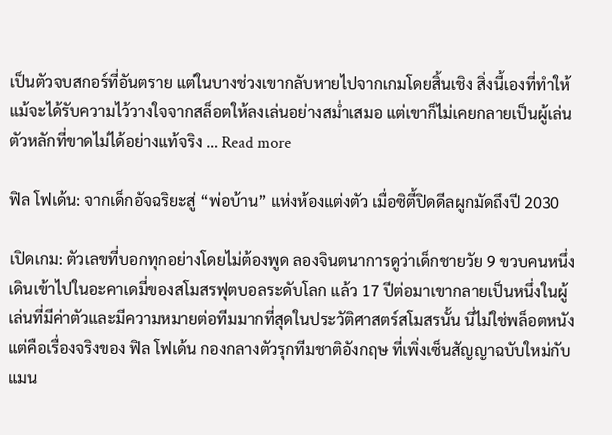เป็นตัวจบสกอร์ที่อันตราย แต่ในบางช่วงเขากลับหายไปจากเกมโดยสิ้นเชิง สิ่งนี้เองที่ทำให้แม้จะได้รับความไว้วางใจจากสล็อตให้ลงเล่นอย่างสม่ำเสมอ แต่เขาก็ไม่เคยกลายเป็นผู้เล่นตัวหลักที่ขาดไม่ได้อย่างแท้จริง … Read more

ฟิล โฟเด้น: จากเด็กอัจฉริยะสู่ “พ่อบ้าน” แห่งห้องแต่งตัว เมื่อซิตี้ปิดดีลผูกมัดถึงปี 2030

เปิดเกม: ตัวเลขที่บอกทุกอย่างโดยไม่ต้องพูด ลองจินตนาการดูว่าเด็กชายวัย 9 ขวบคนหนึ่งเดินเข้าไปในอะคาเดมี่ของสโมสรฟุตบอลระดับโลก แล้ว 17 ปีต่อมาเขากลายเป็นหนึ่งในผู้เล่นที่มีค่าตัวและมีความหมายต่อทีมมากที่สุดในประวัติศาสตร์สโมสรนั้น นี่ไม่ใช่พล็อตหนัง แต่คือเรื่องจริงของ ฟิล โฟเด้น กองกลางตัวรุกทีมชาติอังกฤษ ที่เพิ่งเซ็นสัญญาฉบับใหม่กับ แมน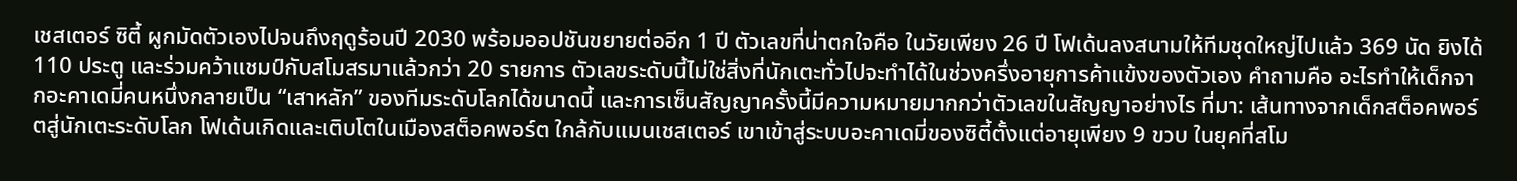เชสเตอร์ ซิตี้ ผูกมัดตัวเองไปจนถึงฤดูร้อนปี 2030 พร้อมออปชันขยายต่ออีก 1 ปี ตัวเลขที่น่าตกใจคือ ในวัยเพียง 26 ปี โฟเด้นลงสนามให้ทีมชุดใหญ่ไปแล้ว 369 นัด ยิงได้ 110 ประตู และร่วมคว้าแชมป์กับสโมสรมาแล้วกว่า 20 รายการ ตัวเลขระดับนี้ไม่ใช่สิ่งที่นักเตะทั่วไปจะทำได้ในช่วงครึ่งอายุการค้าแข้งของตัวเอง คำถามคือ อะไรทำให้เด็กจากอะคาเดมี่คนหนึ่งกลายเป็น “เสาหลัก” ของทีมระดับโลกได้ขนาดนี้ และการเซ็นสัญญาครั้งนี้มีความหมายมากกว่าตัวเลขในสัญญาอย่างไร ที่มา: เส้นทางจากเด็กสต็อคพอร์ตสู่นักเตะระดับโลก โฟเด้นเกิดและเติบโตในเมืองสต็อคพอร์ต ใกล้กับแมนเชสเตอร์ เขาเข้าสู่ระบบอะคาเดมี่ของซิตี้ตั้งแต่อายุเพียง 9 ขวบ ในยุคที่สโม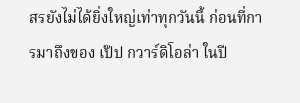สรยังไม่ได้ยิ่งใหญ่เท่าทุกวันนี้ ก่อนที่การมาถึงของ เป๊ป กวาร์ดิโอล่า ในปี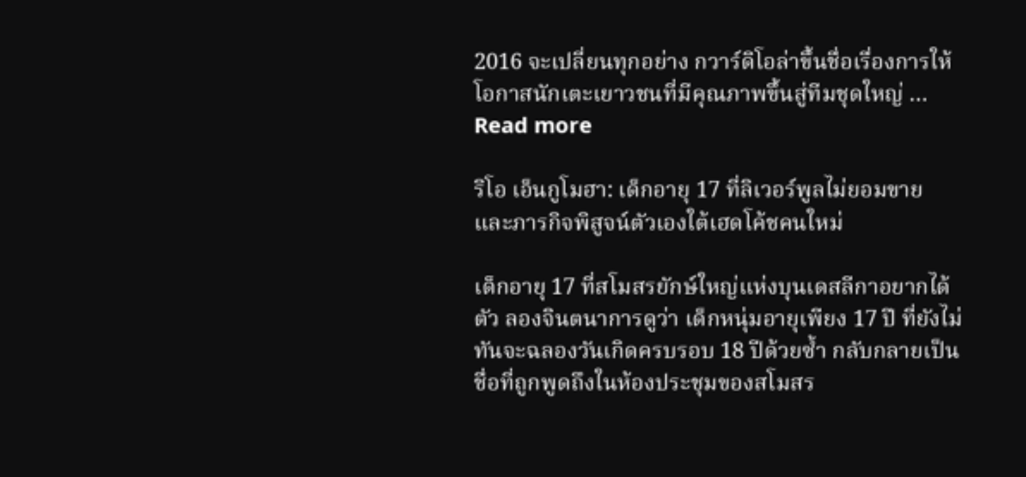2016 จะเปลี่ยนทุกอย่าง กวาร์ดิโอล่าขึ้นชื่อเรื่องการให้โอกาสนักเตะเยาวชนที่มีคุณภาพขึ้นสู่ทีมชุดใหญ่ … Read more

ริโอ เอ็นกูโมฮา: เด็กอายุ 17 ที่ลิเวอร์พูลไม่ยอมขาย และภารกิจพิสูจน์ตัวเองใต้เฮดโค้ชคนใหม่

เด็กอายุ 17 ที่สโมสรยักษ์ใหญ่แห่งบุนเดสลีกาอยากได้ตัว ลองจินตนาการดูว่า เด็กหนุ่มอายุเพียง 17 ปี ที่ยังไม่ทันจะฉลองวันเกิดครบรอบ 18 ปีด้วยซ้ำ กลับกลายเป็นชื่อที่ถูกพูดถึงในห้องประชุมของสโมสร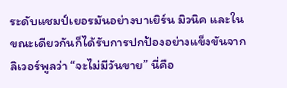ระดับแชมป์เยอรมันอย่างบาเยิร์น มิวนิค และในขณะเดียวกันก็ได้รับการปกป้องอย่างแข็งขันจากลิเวอร์พูลว่า “จะไม่มีวันขาย” นี่คือ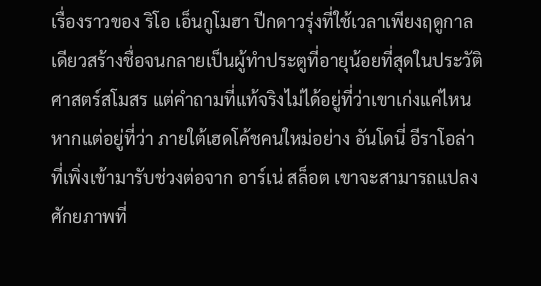เรื่องราวของ ริโอ เอ็นกูโมฮา ปีกดาวรุ่งที่ใช้เวลาเพียงฤดูกาลเดียวสร้างชื่อจนกลายเป็นผู้ทำประตูที่อายุน้อยที่สุดในประวัติศาสตร์สโมสร แต่คำถามที่แท้จริงไม่ได้อยู่ที่ว่าเขาเก่งแค่ไหน หากแต่อยู่ที่ว่า ภายใต้เฮดโค้ชคนใหม่อย่าง อันโดนี่ อีราโอล่า ที่เพิ่งเข้ามารับช่วงต่อจาก อาร์เน่ สล็อต เขาจะสามารถแปลงศักยภาพที่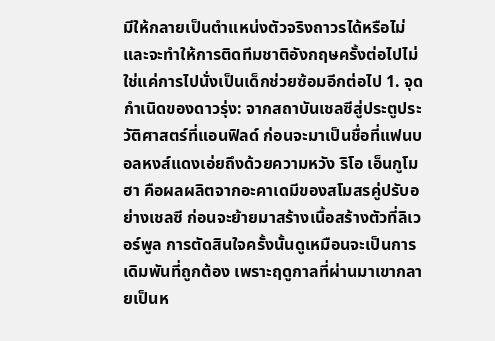มีให้กลายเป็นตำแหน่งตัวจริงถาวรได้หรือไม่ และจะทำให้การติดทีมชาติอังกฤษครั้งต่อไปไม่ใช่แค่การไปนั่งเป็นเด็กช่วยซ้อมอีกต่อไป 1. จุดกำเนิดของดาวรุ่ง: จากสถาบันเชลซีสู่ประตูประวัติศาสตร์ที่แอนฟิลด์ ก่อนจะมาเป็นชื่อที่แฟนบอลหงส์แดงเอ่ยถึงด้วยความหวัง ริโอ เอ็นกูโมฮา คือผลผลิตจากอะคาเดมีของสโมสรคู่ปรับอย่างเชลซี ก่อนจะย้ายมาสร้างเนื้อสร้างตัวที่ลิเวอร์พูล การตัดสินใจครั้งนั้นดูเหมือนจะเป็นการเดิมพันที่ถูกต้อง เพราะฤดูกาลที่ผ่านมาเขากลายเป็นห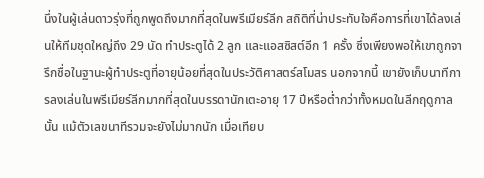นึ่งในผู้เล่นดาวรุ่งที่ถูกพูดถึงมากที่สุดในพรีเมียร์ลีก สถิติที่น่าประทับใจคือการที่เขาได้ลงเล่นให้ทีมชุดใหญ่ถึง 29 นัด ทำประตูได้ 2 ลูก และแอสซิสต์อีก 1 ครั้ง ซึ่งเพียงพอให้เขาถูกจารึกชื่อในฐานะผู้ทำประตูที่อายุน้อยที่สุดในประวัติศาสตร์สโมสร นอกจากนี้ เขายังเก็บนาทีการลงเล่นในพรีเมียร์ลีกมากที่สุดในบรรดานักเตะอายุ 17 ปีหรือต่ำกว่าทั้งหมดในลีกฤดูกาลนั้น แม้ตัวเลขนาทีรวมจะยังไม่มากนัก เมื่อเทียบ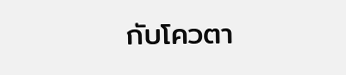กับโควตา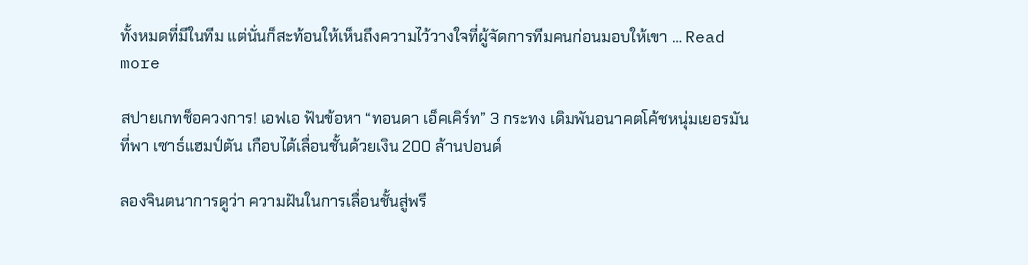ทั้งหมดที่มีในทีม แต่นั่นก็สะท้อนให้เห็นถึงความไว้วางใจที่ผู้จัดการทีมคนก่อนมอบให้เขา … Read more

สปายเกทช็อควงการ! เอฟเอ ฟันข้อหา “ทอนดา เอ็คเคิร์ท” 3 กระทง เดิมพันอนาคตโค้ชหนุ่มเยอรมันที่พา เซาธ์แฮมป์ตัน เกือบได้เลื่อนชั้นด้วยเงิน 200 ล้านปอนด์

ลองจินตนาการดูว่า ความฝันในการเลื่อนชั้นสู่พรี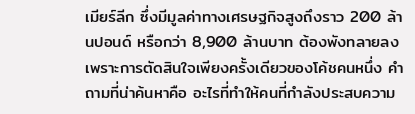เมียร์ลีก ซึ่งมีมูลค่าทางเศรษฐกิจสูงถึงราว 200 ล้านปอนด์ หรือกว่า 8,900 ล้านบาท ต้องพังทลายลงเพราะการตัดสินใจเพียงครั้งเดียวของโค้ชคนหนึ่ง คำถามที่น่าค้นหาคือ อะไรที่ทำให้คนที่กำลังประสบความ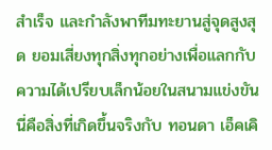สำเร็จ และกำลังพาทีมทะยานสู่จุดสูงสุด ยอมเสี่ยงทุกสิ่งทุกอย่างเพื่อแลกกับความได้เปรียบเล็กน้อยในสนามแข่งขัน นี่คือสิ่งที่เกิดขึ้นจริงกับ ทอนดา เอ็คเคิ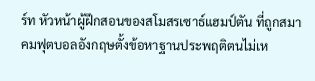ร์ท หัวหน้าผู้ฝึกสอนของสโมสรเซาธ์แฮมป์ตัน ที่ถูกสมาคมฟุตบอลอังกฤษตั้งข้อหาฐานประพฤติตนไม่เห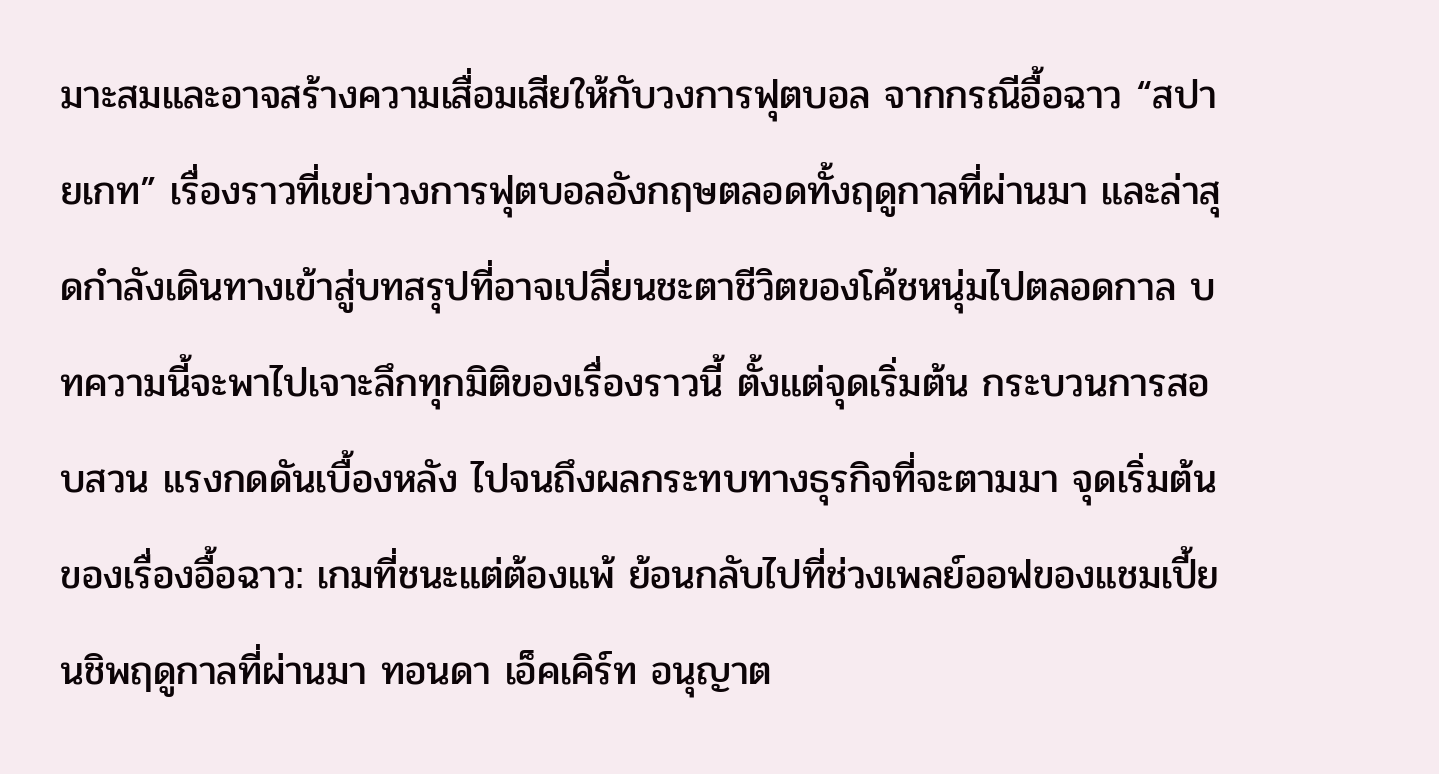มาะสมและอาจสร้างความเสื่อมเสียให้กับวงการฟุตบอล จากกรณีอื้อฉาว “สปายเกท” เรื่องราวที่เขย่าวงการฟุตบอลอังกฤษตลอดทั้งฤดูกาลที่ผ่านมา และล่าสุดกำลังเดินทางเข้าสู่บทสรุปที่อาจเปลี่ยนชะตาชีวิตของโค้ชหนุ่มไปตลอดกาล บทความนี้จะพาไปเจาะลึกทุกมิติของเรื่องราวนี้ ตั้งแต่จุดเริ่มต้น กระบวนการสอบสวน แรงกดดันเบื้องหลัง ไปจนถึงผลกระทบทางธุรกิจที่จะตามมา จุดเริ่มต้นของเรื่องอื้อฉาว: เกมที่ชนะแต่ต้องแพ้ ย้อนกลับไปที่ช่วงเพลย์ออฟของแชมเปี้ยนชิพฤดูกาลที่ผ่านมา ทอนดา เอ็คเคิร์ท อนุญาต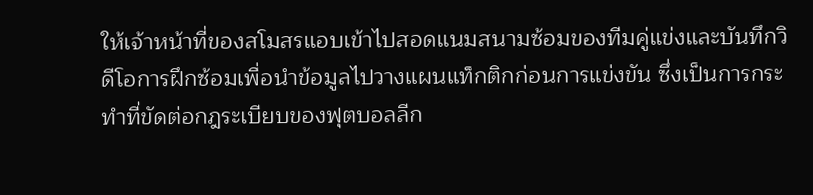ให้เจ้าหน้าที่ของสโมสรแอบเข้าไปสอดแนมสนามซ้อมของทีมคู่แข่งและบันทึกวิดีโอการฝึกซ้อมเพื่อนำข้อมูลไปวางแผนแท็กติกก่อนการแข่งขัน ซึ่งเป็นการกระทำที่ขัดต่อกฎระเบียบของฟุตบอลลีก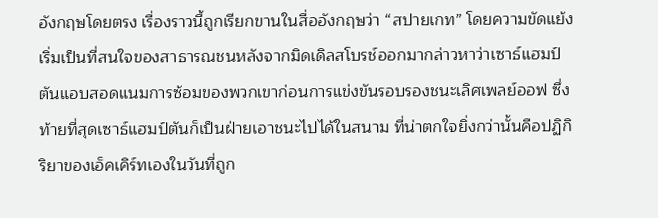อังกฤษโดยตรง เรื่องราวนี้ถูกเรียกขานในสื่ออังกฤษว่า “สปายเกท” โดยความขัดแย้งเริ่มเป็นที่สนใจของสาธารณชนหลังจากมิดเดิลสโบรช์ออกมากล่าวหาว่าเซาธ์แฮมป์ตันแอบสอดแนมการซ้อมของพวกเขาก่อนการแข่งขันรอบรองชนะเลิศเพลย์ออฟ ซึ่งท้ายที่สุดเซาธ์แฮมป์ตันก็เป็นฝ่ายเอาชนะไปได้ในสนาม ที่น่าตกใจยิ่งกว่านั้นคือปฏิกิริยาของเอ็คเคิร์ทเองในวันที่ถูก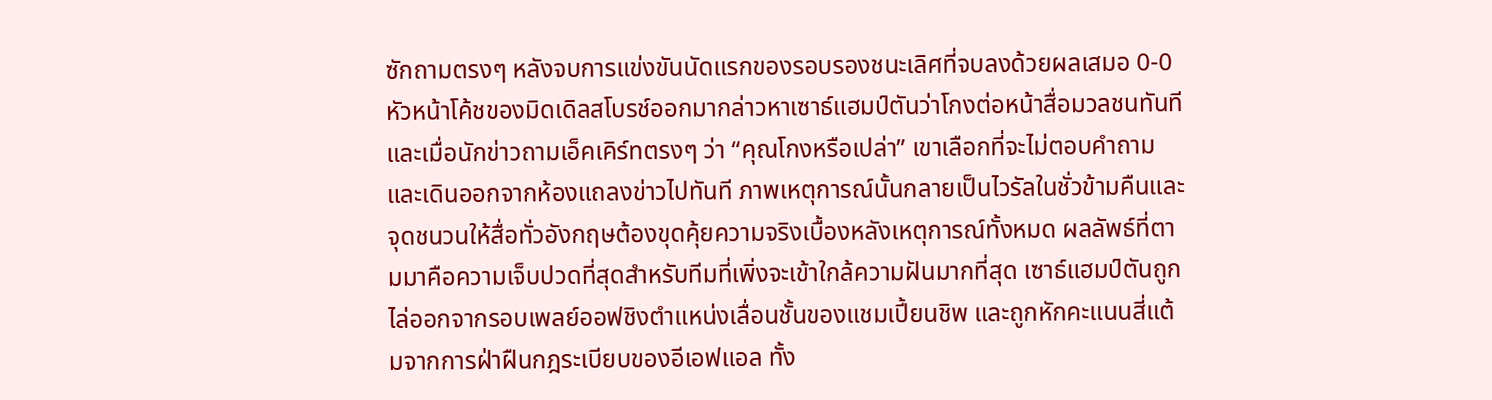ซักถามตรงๆ หลังจบการแข่งขันนัดแรกของรอบรองชนะเลิศที่จบลงด้วยผลเสมอ 0-0 หัวหน้าโค้ชของมิดเดิลสโบรช์ออกมากล่าวหาเซาธ์แฮมป์ตันว่าโกงต่อหน้าสื่อมวลชนทันที และเมื่อนักข่าวถามเอ็คเคิร์ทตรงๆ ว่า “คุณโกงหรือเปล่า” เขาเลือกที่จะไม่ตอบคำถามและเดินออกจากห้องแถลงข่าวไปทันที ภาพเหตุการณ์นั้นกลายเป็นไวรัลในชั่วข้ามคืนและจุดชนวนให้สื่อทั่วอังกฤษต้องขุดคุ้ยความจริงเบื้องหลังเหตุการณ์ทั้งหมด ผลลัพธ์ที่ตามมาคือความเจ็บปวดที่สุดสำหรับทีมที่เพิ่งจะเข้าใกล้ความฝันมากที่สุด เซาธ์แฮมป์ตันถูกไล่ออกจากรอบเพลย์ออฟชิงตำแหน่งเลื่อนชั้นของแชมเปี้ยนชิพ และถูกหักคะแนนสี่แต้มจากการฝ่าฝืนกฎระเบียบของอีเอฟแอล ทั้ง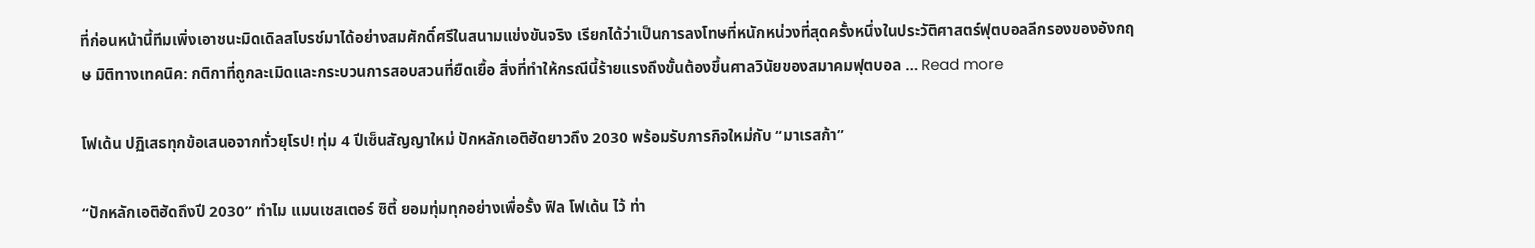ที่ก่อนหน้านี้ทีมเพิ่งเอาชนะมิดเดิลสโบรช์มาได้อย่างสมศักดิ์ศรีในสนามแข่งขันจริง เรียกได้ว่าเป็นการลงโทษที่หนักหน่วงที่สุดครั้งหนึ่งในประวัติศาสตร์ฟุตบอลลีกรองของอังกฤษ มิติทางเทคนิค: กติกาที่ถูกละเมิดและกระบวนการสอบสวนที่ยืดเยื้อ สิ่งที่ทำให้กรณีนี้ร้ายแรงถึงขั้นต้องขึ้นศาลวินัยของสมาคมฟุตบอล … Read more

โฟเด้น ปฏิเสธทุกข้อเสนอจากทั่วยุโรป! ทุ่ม 4 ปีเซ็นสัญญาใหม่ ปักหลักเอติฮัดยาวถึง 2030 พร้อมรับภารกิจใหม่กับ “มาเรสก้า”

“ปักหลักเอติฮัดถึงปี 2030” ทำไม แมนเชสเตอร์ ซิตี้ ยอมทุ่มทุกอย่างเพื่อรั้ง ฟิล โฟเด้น ไว้ ท่า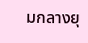มกลางยุ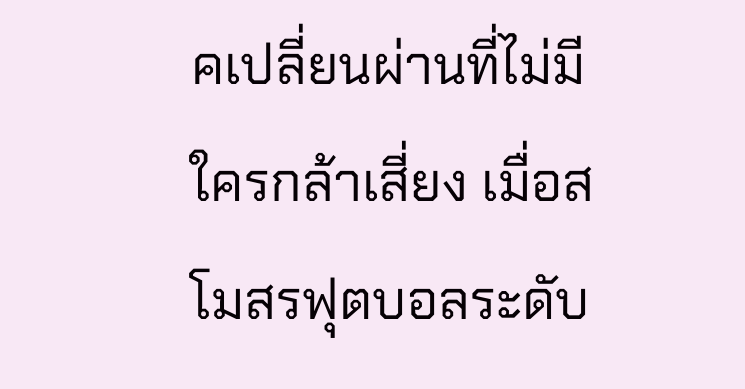คเปลี่ยนผ่านที่ไม่มีใครกล้าเสี่ยง เมื่อสโมสรฟุตบอลระดับ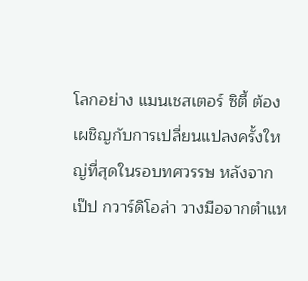โลกอย่าง แมนเชสเตอร์ ซิตี้ ต้องเผชิญกับการเปลี่ยนแปลงครั้งใหญ่ที่สุดในรอบทศวรรษ หลังจาก เป๊ป กวาร์ดิโอล่า วางมือจากตำแห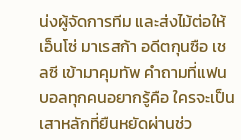น่งผู้จัดการทีม และส่งไม้ต่อให้ เอ็นโซ่ มาเรสก้า อดีตกุนซือ เชลซี เข้ามาคุมทัพ คำถามที่แฟนบอลทุกคนอยากรู้คือ ใครจะเป็นเสาหลักที่ยืนหยัดผ่านช่ว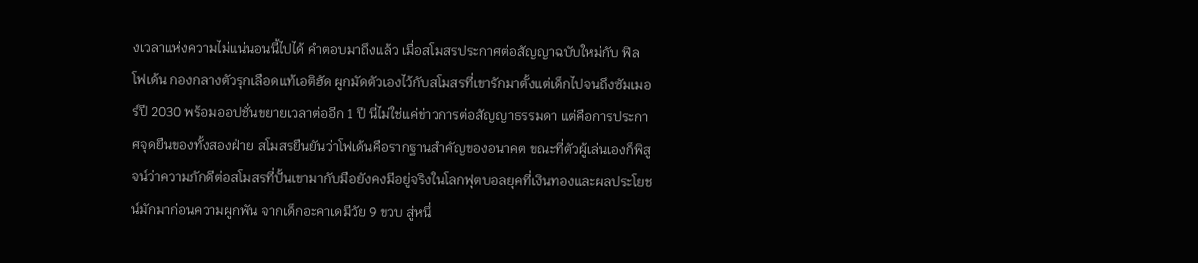งเวลาแห่งความไม่แน่นอนนี้ไปได้ คำตอบมาถึงแล้ว เมื่อสโมสรประกาศต่อสัญญาฉบับใหม่กับ ฟิล โฟเด้น กองกลางตัวรุกเลือดแท้เอติฮัด ผูกมัดตัวเองไว้กับสโมสรที่เขารักมาตั้งแต่เด็กไปจนถึงซัมเมอร์ปี 2030 พร้อมออปชั่นขยายเวลาต่ออีก 1 ปี นี่ไม่ใช่แค่ข่าวการต่อสัญญาธรรมดา แต่คือการประกาศจุดยืนของทั้งสองฝ่าย สโมสรยืนยันว่าโฟเด้นคือรากฐานสำคัญของอนาคต ขณะที่ตัวผู้เล่นเองก็พิสูจน์ว่าความภักดีต่อสโมสรที่ปั้นเขามากับมือยังคงมีอยู่จริงในโลกฟุตบอลยุคที่เงินทองและผลประโยชน์มักมาก่อนความผูกพัน จากเด็กอะคาเดมีวัย 9 ขวบ สู่หนึ่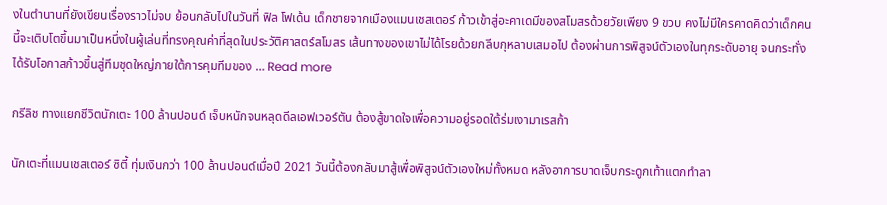งในตำนานที่ยังเขียนเรื่องราวไม่จบ ย้อนกลับไปในวันที่ ฟิล โฟเด้น เด็กชายจากเมืองแมนเชสเตอร์ ก้าวเข้าสู่อะคาเดมีของสโมสรด้วยวัยเพียง 9 ขวบ คงไม่มีใครคาดคิดว่าเด็กคนนี้จะเติบโตขึ้นมาเป็นหนึ่งในผู้เล่นที่ทรงคุณค่าที่สุดในประวัติศาสตร์สโมสร เส้นทางของเขาไม่ได้โรยด้วยกลีบกุหลาบเสมอไป ต้องผ่านการพิสูจน์ตัวเองในทุกระดับอายุ จนกระทั่งได้รับโอกาสก้าวขึ้นสู่ทีมชุดใหญ่ภายใต้การคุมทีมของ … Read more

กรีลิช ทางแยกชีวิตนักเตะ 100 ล้านปอนด์ เจ็บหนักจนหลุดดีลเอฟเวอร์ตัน ต้องสู้ขาดใจเพื่อความอยู่รอดใต้ร่มเงามาเรสก้า

นักเตะที่แมนเชสเตอร์ ซิตี้ ทุ่มเงินกว่า 100 ล้านปอนด์เมื่อปี 2021 วันนี้ต้องกลับมาสู้เพื่อพิสูจน์ตัวเองใหม่ทั้งหมด หลังอาการบาดเจ็บกระดูกเท้าแตกทำลา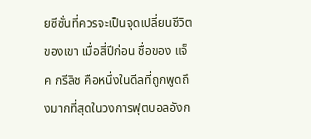ยซีซั่นที่ควรจะเป็นจุดเปลี่ยนชีวิตของเขา เมื่อสี่ปีก่อน ชื่อของ แจ็ค กรีลิช คือหนึ่งในดีลที่ถูกพูดถึงมากที่สุดในวงการฟุตบอลอังก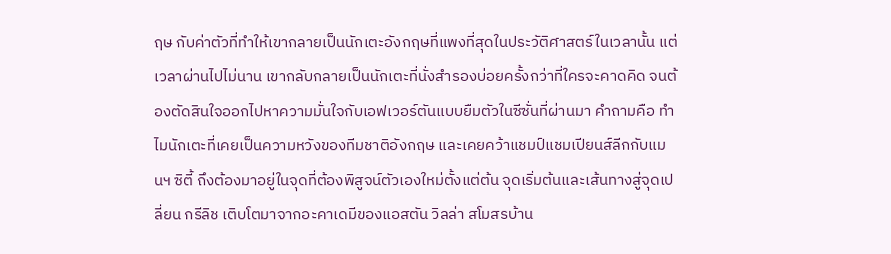ฤษ กับค่าตัวที่ทำให้เขากลายเป็นนักเตะอังกฤษที่แพงที่สุดในประวัติศาสตร์ในเวลานั้น แต่เวลาผ่านไปไม่นาน เขากลับกลายเป็นนักเตะที่นั่งสำรองบ่อยครั้งกว่าที่ใครจะคาดคิด จนต้องตัดสินใจออกไปหาความมั่นใจกับเอฟเวอร์ตันแบบยืมตัวในซีซั่นที่ผ่านมา คำถามคือ ทำไมนักเตะที่เคยเป็นความหวังของทีมชาติอังกฤษ และเคยคว้าแชมป์แชมเปียนส์ลีกกับแมนฯ ซิตี้ ถึงต้องมาอยู่ในจุดที่ต้องพิสูจน์ตัวเองใหม่ตั้งแต่ต้น จุดเริ่มต้นและเส้นทางสู่จุดเปลี่ยน กรีลิช เติบโตมาจากอะคาเดมีของแอสตัน วิลล่า สโมสรบ้าน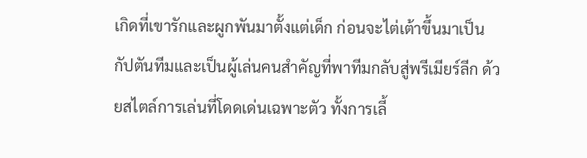เกิดที่เขารักและผูกพันมาตั้งแต่เด็ก ก่อนจะไต่เต้าขึ้นมาเป็นกัปตันทีมและเป็นผู้เล่นคนสำคัญที่พาทีมกลับสู่พรีเมียร์ลีก ด้วยสไตล์การเล่นที่โดดเด่นเฉพาะตัว ทั้งการเลี้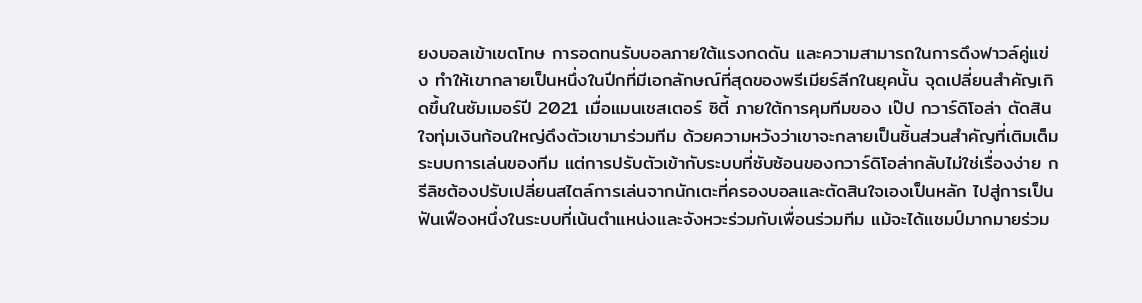ยงบอลเข้าเขตโทษ การอดทนรับบอลภายใต้แรงกดดัน และความสามารถในการดึงฟาวล์คู่แข่ง ทำให้เขากลายเป็นหนึ่งในปีกที่มีเอกลักษณ์ที่สุดของพรีเมียร์ลีกในยุคนั้น จุดเปลี่ยนสำคัญเกิดขึ้นในซัมเมอร์ปี 2021 เมื่อแมนเชสเตอร์ ซิตี้ ภายใต้การคุมทีมของ เป๊ป กวาร์ดิโอล่า ตัดสินใจทุ่มเงินก้อนใหญ่ดึงตัวเขามาร่วมทีม ด้วยความหวังว่าเขาจะกลายเป็นชิ้นส่วนสำคัญที่เติมเต็มระบบการเล่นของทีม แต่การปรับตัวเข้ากับระบบที่ซับซ้อนของกวาร์ดิโอล่ากลับไม่ใช่เรื่องง่าย กรีลิชต้องปรับเปลี่ยนสไตล์การเล่นจากนักเตะที่ครองบอลและตัดสินใจเองเป็นหลัก ไปสู่การเป็นฟันเฟืองหนึ่งในระบบที่เน้นตำแหน่งและจังหวะร่วมกับเพื่อนร่วมทีม แม้จะได้แชมป์มากมายร่วม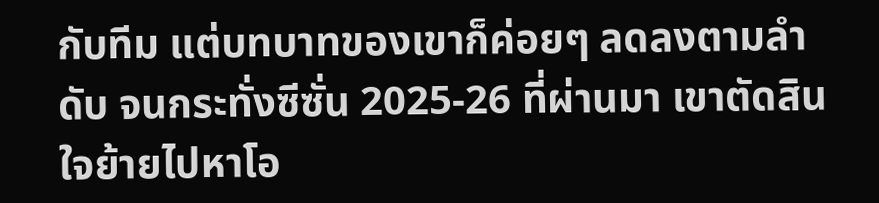กับทีม แต่บทบาทของเขาก็ค่อยๆ ลดลงตามลำดับ จนกระทั่งซีซั่น 2025-26 ที่ผ่านมา เขาตัดสินใจย้ายไปหาโอ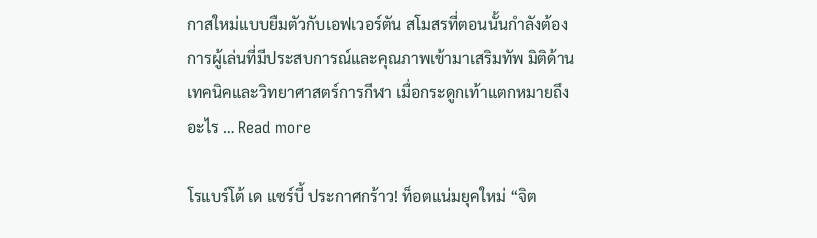กาสใหม่แบบยืมตัวกับเอฟเวอร์ตัน สโมสรที่ตอนนั้นกำลังต้องการผู้เล่นที่มีประสบการณ์และคุณภาพเข้ามาเสริมทัพ มิติด้านเทคนิคและวิทยาศาสตร์การกีฬา เมื่อกระดูกเท้าแตกหมายถึงอะไร … Read more

โรแบร์โต้ เด แซร์บี้ ประกาศกร้าว! ท็อตแน่มยุคใหม่ “จิต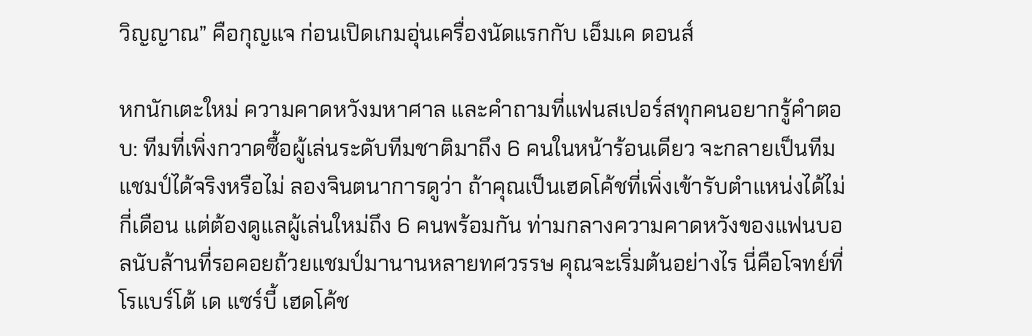วิญญาณ” คือกุญแจ ก่อนเปิดเกมอุ่นเครื่องนัดแรกกับ เอ็มเค ดอนส์

หกนักเตะใหม่ ความคาดหวังมหาศาล และคำถามที่แฟนสเปอร์สทุกคนอยากรู้คำตอบ: ทีมที่เพิ่งกวาดซื้อผู้เล่นระดับทีมชาติมาถึง 6 คนในหน้าร้อนเดียว จะกลายเป็นทีมแชมป์ได้จริงหรือไม่ ลองจินตนาการดูว่า ถ้าคุณเป็นเฮดโค้ชที่เพิ่งเข้ารับตำแหน่งได้ไม่กี่เดือน แต่ต้องดูแลผู้เล่นใหม่ถึง 6 คนพร้อมกัน ท่ามกลางความคาดหวังของแฟนบอลนับล้านที่รอคอยถ้วยแชมป์มานานหลายทศวรรษ คุณจะเริ่มต้นอย่างไร นี่คือโจทย์ที่ โรแบร์โต้ เด แซร์บี้ เฮดโค้ช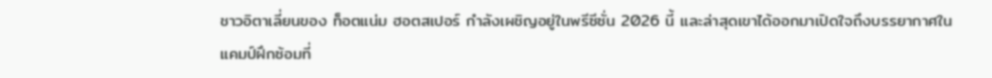ชาวอิตาเลี่ยนของ ท็อตแน่ม ฮอตสเปอร์ กำลังเผชิญอยู่ในพรีซีซั่น 2026 นี้ และล่าสุดเขาได้ออกมาเปิดใจถึงบรรยากาศในแคมป์ฝึกซ้อมที่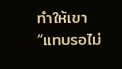ทำให้เขา “แทบรอไม่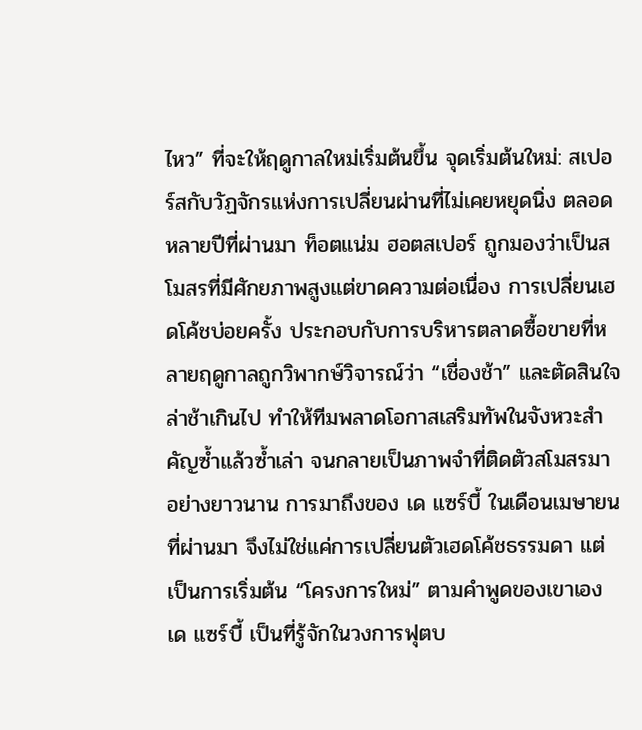ไหว” ที่จะให้ฤดูกาลใหม่เริ่มต้นขึ้น จุดเริ่มต้นใหม่: สเปอร์สกับวัฏจักรแห่งการเปลี่ยนผ่านที่ไม่เคยหยุดนิ่ง ตลอดหลายปีที่ผ่านมา ท็อตแน่ม ฮอตสเปอร์ ถูกมองว่าเป็นสโมสรที่มีศักยภาพสูงแต่ขาดความต่อเนื่อง การเปลี่ยนเฮดโค้ชบ่อยครั้ง ประกอบกับการบริหารตลาดซื้อขายที่หลายฤดูกาลถูกวิพากษ์วิจารณ์ว่า “เชื่องช้า” และตัดสินใจล่าช้าเกินไป ทำให้ทีมพลาดโอกาสเสริมทัพในจังหวะสำคัญซ้ำแล้วซ้ำเล่า จนกลายเป็นภาพจำที่ติดตัวสโมสรมาอย่างยาวนาน การมาถึงของ เด แซร์บี้ ในเดือนเมษายนที่ผ่านมา จึงไม่ใช่แค่การเปลี่ยนตัวเฮดโค้ชธรรมดา แต่เป็นการเริ่มต้น “โครงการใหม่” ตามคำพูดของเขาเอง เด แซร์บี้ เป็นที่รู้จักในวงการฟุตบ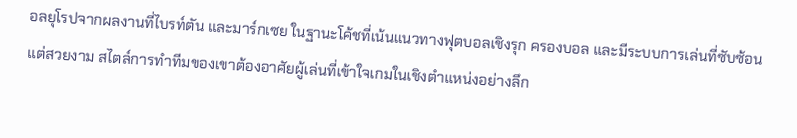อลยุโรปจากผลงานที่ไบรท์ตัน และมาร์กเซย ในฐานะโค้ชที่เน้นแนวทางฟุตบอลเชิงรุก ครองบอล และมีระบบการเล่นที่ซับซ้อนแต่สวยงาม สไตล์การทำทีมของเขาต้องอาศัยผู้เล่นที่เข้าใจเกมในเชิงตำแหน่งอย่างลึก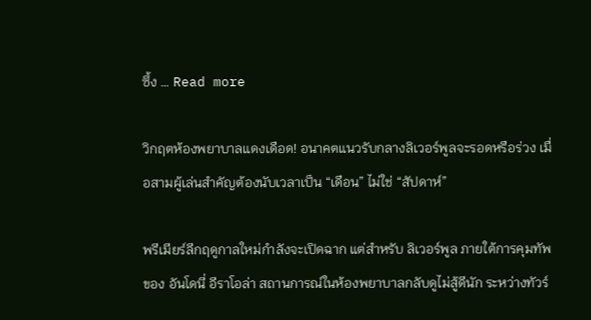ซึ้ง … Read more

วิกฤตห้องพยาบาลแดงเดือด! อนาคตแนวรับกลางลิเวอร์พูลจะรอดหรือร่วง เมื่อสามผู้เล่นสำคัญต้องนับเวลาเป็น “เดือน” ไม่ใช่ “สัปดาห์”

พรีเมียร์ลีกฤดูกาลใหม่กำลังจะเปิดฉาก แต่สำหรับ ลิเวอร์พูล ภายใต้การคุมทัพของ อันโดนี่ อีราโอล่า สถานการณ์ในห้องพยาบาลกลับดูไม่สู้ดีนัก ระหว่างทัวร์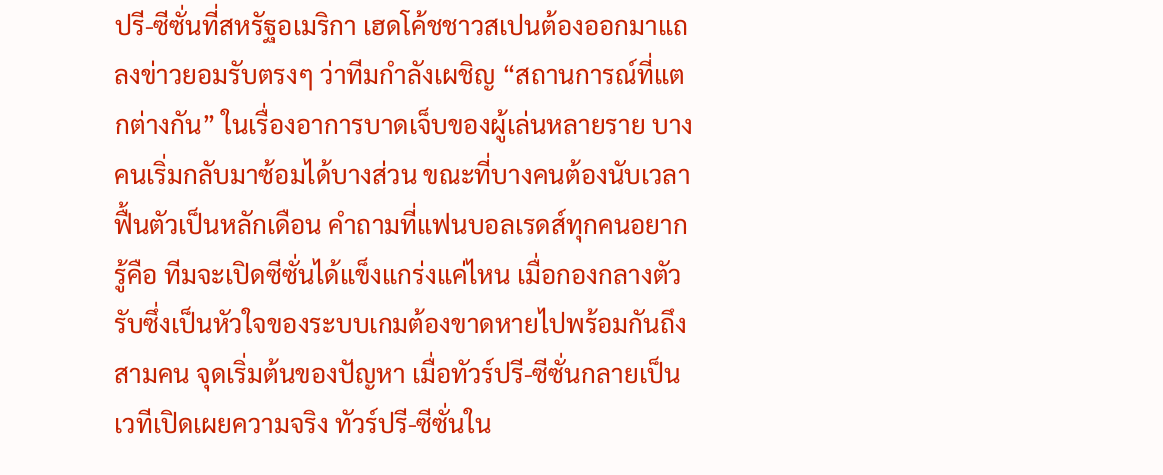ปรี-ซีซั่นที่สหรัฐอเมริกา เฮดโค้ชชาวสเปนต้องออกมาแถลงข่าวยอมรับตรงๆ ว่าทีมกำลังเผชิญ “สถานการณ์ที่แตกต่างกัน” ในเรื่องอาการบาดเจ็บของผู้เล่นหลายราย บางคนเริ่มกลับมาซ้อมได้บางส่วน ขณะที่บางคนต้องนับเวลาฟื้นตัวเป็นหลักเดือน คำถามที่แฟนบอลเรดส์ทุกคนอยากรู้คือ ทีมจะเปิดซีซั่นได้แข็งแกร่งแค่ไหน เมื่อกองกลางตัวรับซึ่งเป็นหัวใจของระบบเกมต้องขาดหายไปพร้อมกันถึงสามคน จุดเริ่มต้นของปัญหา เมื่อทัวร์ปรี-ซีซั่นกลายเป็นเวทีเปิดเผยความจริง ทัวร์ปรี-ซีซั่นใน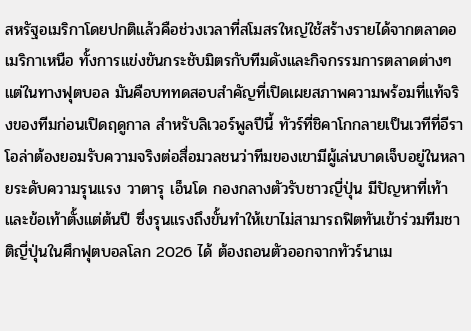สหรัฐอเมริกาโดยปกติแล้วคือช่วงเวลาที่สโมสรใหญ่ใช้สร้างรายได้จากตลาดอเมริกาเหนือ ทั้งการแข่งขันกระชับมิตรกับทีมดังและกิจกรรมการตลาดต่างๆ แต่ในทางฟุตบอล มันคือบททดสอบสำคัญที่เปิดเผยสภาพความพร้อมที่แท้จริงของทีมก่อนเปิดฤดูกาล สำหรับลิเวอร์พูลปีนี้ ทัวร์ที่ชิคาโกกลายเป็นเวทีที่อีราโอล่าต้องยอมรับความจริงต่อสื่อมวลชนว่าทีมของเขามีผู้เล่นบาดเจ็บอยู่ในหลายระดับความรุนแรง วาตารุ เอ็นโด กองกลางตัวรับชาวญี่ปุ่น มีปัญหาที่เท้าและข้อเท้าตั้งแต่ต้นปี ซึ่งรุนแรงถึงขั้นทำให้เขาไม่สามารถฟิตทันเข้าร่วมทีมชาติญี่ปุ่นในศึกฟุตบอลโลก 2026 ได้ ต้องถอนตัวออกจากทัวร์นาเม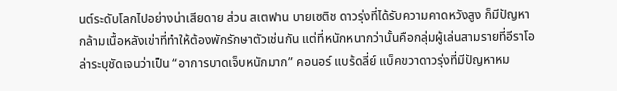นต์ระดับโลกไปอย่างน่าเสียดาย ส่วน สเตฟาน บายเซติช ดาวรุ่งที่ได้รับความคาดหวังสูง ก็มีปัญหากล้ามเนื้อหลังเข่าที่ทำให้ต้องพักรักษาตัวเช่นกัน แต่ที่หนักหนากว่านั้นคือกลุ่มผู้เล่นสามรายที่อีราโอล่าระบุชัดเจนว่าเป็น “อาการบาดเจ็บหนักมาก” คอนอร์ แบร้ดลี่ย์ แบ็คขวาดาวรุ่งที่มีปัญหาหม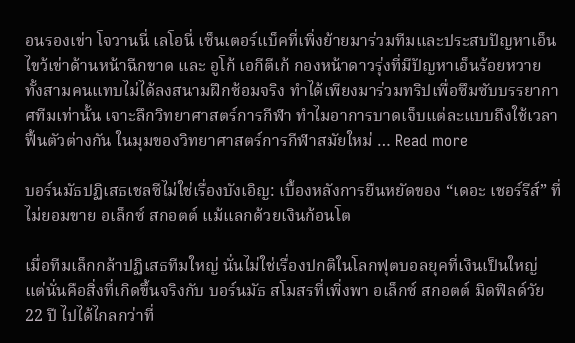อนรองเข่า โจวานนี่ เลโอนี่ เซ็นเตอร์แบ็คที่เพิ่งย้ายมาร่วมทีมและประสบปัญหาเอ็นไขว้เข่าด้านหน้าฉีกขาด และ อูโก้ เอกีตีเก้ กองหน้าดาวรุ่งที่มีปัญหาเอ็นร้อยหวาย ทั้งสามคนแทบไม่ได้ลงสนามฝึกซ้อมจริง ทำได้เพียงมาร่วมทริปเพื่อซึมซับบรรยากาศทีมเท่านั้น เจาะลึกวิทยาศาสตร์การกีฬา ทำไมอาการบาดเจ็บแต่ละแบบถึงใช้เวลาฟื้นตัวต่างกัน ในมุมของวิทยาศาสตร์การกีฬาสมัยใหม่ … Read more

บอร์นมัธปฏิเสธเชลซีไม่ใช่เรื่องบังเอิญ: เบื้องหลังการยืนหยัดของ “เดอะ เชอร์รีส์” ที่ไม่ยอมขาย อเล็กซ์ สกอตต์ แม้แลกด้วยเงินก้อนโต

เมื่อทีมเล็กกล้าปฏิเสธทีมใหญ่ นั่นไม่ใช่เรื่องปกติในโลกฟุตบอลยุคที่เงินเป็นใหญ่ แต่นั่นคือสิ่งที่เกิดขึ้นจริงกับ บอร์นมัธ สโมสรที่เพิ่งพา อเล็กซ์ สกอตต์ มิดฟิลด์วัย 22 ปี ไปได้ไกลกว่าที่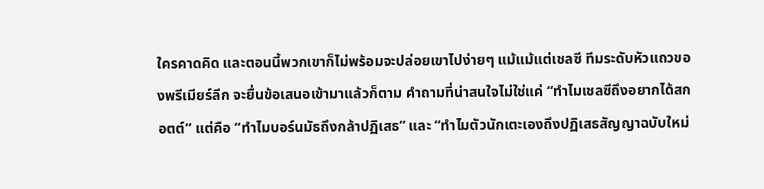ใครคาดคิด และตอนนี้พวกเขาก็ไม่พร้อมจะปล่อยเขาไปง่ายๆ แม้แม้แต่เชลซี ทีมระดับหัวแถวของพรีเมียร์ลีก จะยื่นข้อเสนอเข้ามาแล้วก็ตาม คำถามที่น่าสนใจไม่ใช่แค่ “ทำไมเชลซีถึงอยากได้สกอตต์” แต่คือ “ทำไมบอร์นมัธถึงกล้าปฏิเสธ” และ “ทำไมตัวนักเตะเองถึงปฏิเสธสัญญาฉบับใหม่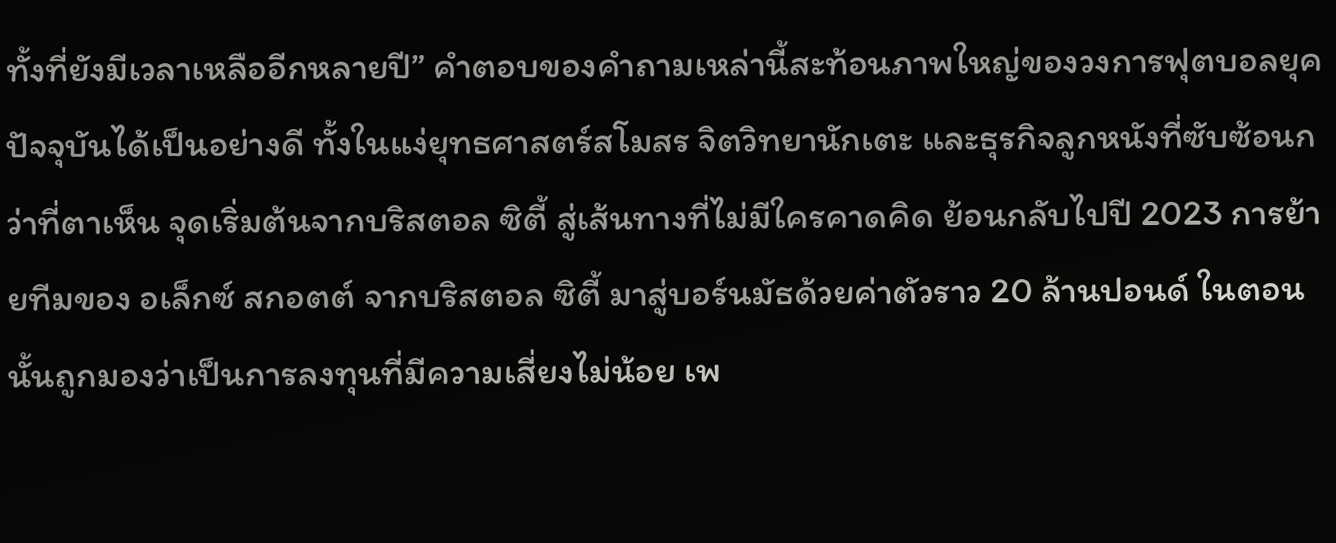ทั้งที่ยังมีเวลาเหลืออีกหลายปี” คำตอบของคำถามเหล่านี้สะท้อนภาพใหญ่ของวงการฟุตบอลยุคปัจจุบันได้เป็นอย่างดี ทั้งในแง่ยุทธศาสตร์สโมสร จิตวิทยานักเตะ และธุรกิจลูกหนังที่ซับซ้อนกว่าที่ตาเห็น จุดเริ่มต้นจากบริสตอล ซิตี้ สู่เส้นทางที่ไม่มีใครคาดคิด ย้อนกลับไปปี 2023 การย้ายทีมของ อเล็กซ์ สกอตต์ จากบริสตอล ซิตี้ มาสู่บอร์นมัธด้วยค่าตัวราว 20 ล้านปอนด์ ในตอนนั้นถูกมองว่าเป็นการลงทุนที่มีความเสี่ยงไม่น้อย เพ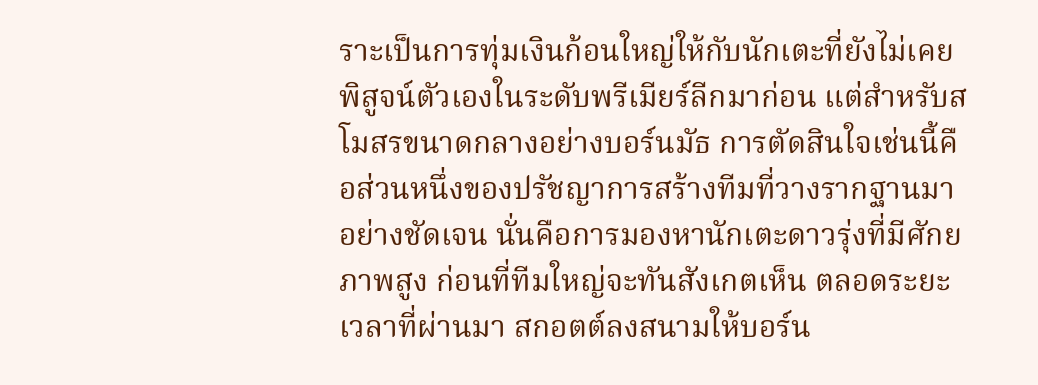ราะเป็นการทุ่มเงินก้อนใหญ่ให้กับนักเตะที่ยังไม่เคยพิสูจน์ตัวเองในระดับพรีเมียร์ลีกมาก่อน แต่สำหรับสโมสรขนาดกลางอย่างบอร์นมัธ การตัดสินใจเช่นนี้คือส่วนหนึ่งของปรัชญาการสร้างทีมที่วางรากฐานมาอย่างชัดเจน นั่นคือการมองหานักเตะดาวรุ่งที่มีศักยภาพสูง ก่อนที่ทีมใหญ่จะทันสังเกตเห็น ตลอดระยะเวลาที่ผ่านมา สกอตต์ลงสนามให้บอร์น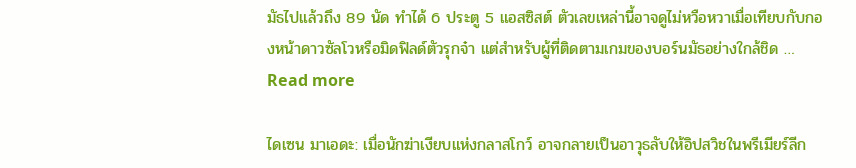มัธไปแล้วถึง 89 นัด ทำได้ 6 ประตู 5 แอสซิสต์ ตัวเลขเหล่านี้อาจดูไม่หวือหวาเมื่อเทียบกับกองหน้าดาวซัลโวหรือมิดฟิลด์ตัวรุกจ๋า แต่สำหรับผู้ที่ติดตามเกมของบอร์นมัธอย่างใกล้ชิด … Read more

ไดเซน มาเอดะ: เมื่อนักฆ่าเงียบแห่งกลาสโกว์ อาจกลายเป็นอาวุธลับให้อิปสวิชในพรีเมียร์ลีก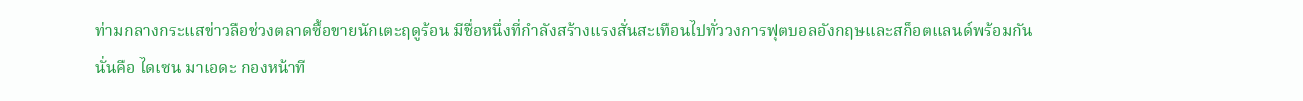ท่ามกลางกระแสข่าวลือช่วงตลาดซื้อขายนักเตะฤดูร้อน มีชื่อหนึ่งที่กำลังสร้างแรงสั่นสะเทือนไปทั่ววงการฟุตบอลอังกฤษและสก็อตแลนด์พร้อมกัน นั่นคือ ไดเซน มาเอดะ กองหน้าที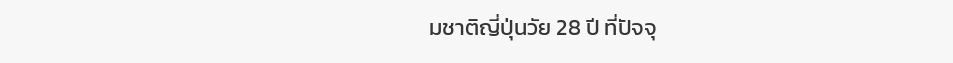มชาติญี่ปุ่นวัย 28 ปี ที่ปัจจุ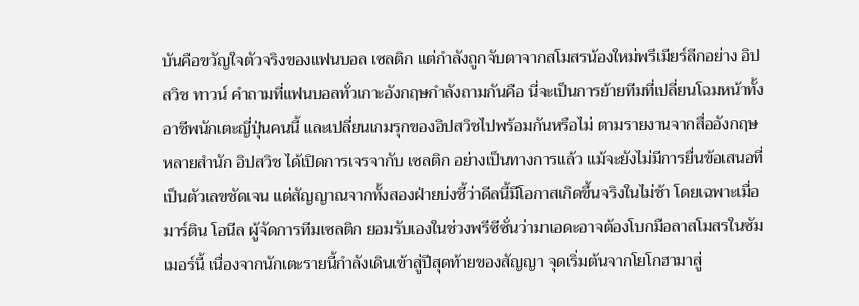บันคือขวัญใจตัวจริงของแฟนบอล เซลติก แต่กำลังถูกจับตาจากสโมสรน้องใหม่พรีเมียร์ลีกอย่าง อิปสวิช ทาวน์ คำถามที่แฟนบอลทั่วเกาะอังกฤษกำลังถามกันคือ นี่จะเป็นการย้ายทีมที่เปลี่ยนโฉมหน้าทั้งอาชีพนักเตะญี่ปุ่นคนนี้ และเปลี่ยนเกมรุกของอิปสวิชไปพร้อมกันหรือไม่ ตามรายงานจากสื่ออังกฤษหลายสำนัก อิปสวิช ได้เปิดการเจรจากับ เซลติก อย่างเป็นทางการแล้ว แม้จะยังไม่มีการยื่นข้อเสนอที่เป็นตัวเลขชัดเจน แต่สัญญาณจากทั้งสองฝ่ายบ่งชี้ว่าดีลนี้มีโอกาสเกิดขึ้นจริงในไม่ช้า โดยเฉพาะเมื่อ มาร์ติน โอนีล ผู้จัดการทีมเซลติก ยอมรับเองในช่วงพรีซีซั่นว่ามาเอดะอาจต้องโบกมือลาสโมสรในซัมเมอร์นี้ เนื่องจากนักเตะรายนี้กำลังเดินเข้าสู่ปีสุดท้ายของสัญญา จุดเริ่มต้นจากโยโกฮามาสู่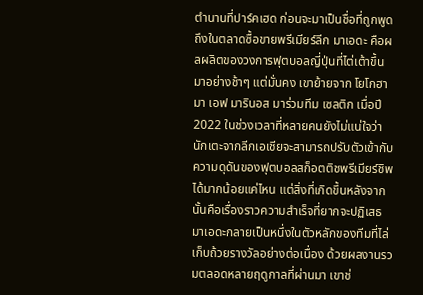ตำนานที่ปาร์คเฮด ก่อนจะมาเป็นชื่อที่ถูกพูดถึงในตลาดซื้อขายพรีเมียร์ลีก มาเอดะ คือผลผลิตของวงการฟุตบอลญี่ปุ่นที่ไต่เต้าขึ้นมาอย่างช้าๆ แต่มั่นคง เขาย้ายจาก โยโกฮามา เอฟ มารินอส มาร่วมทีม เซลติก เมื่อปี 2022 ในช่วงเวลาที่หลายคนยังไม่แน่ใจว่านักเตะจากลีกเอเชียจะสามารถปรับตัวเข้ากับความดุดันของฟุตบอลสก็อตติชพรีเมียร์ชิพได้มากน้อยแค่ไหน แต่สิ่งที่เกิดขึ้นหลังจากนั้นคือเรื่องราวความสำเร็จที่ยากจะปฏิเสธ มาเอดะกลายเป็นหนึ่งในตัวหลักของทีมที่ไล่เก็บถ้วยรางวัลอย่างต่อเนื่อง ด้วยผลงานรวมตลอดหลายฤดูกาลที่ผ่านมา เขาช่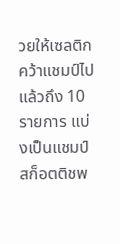วยให้เซลติกคว้าแชมป์ไปแล้วถึง 10 รายการ แบ่งเป็นแชมป์สก็อตติชพ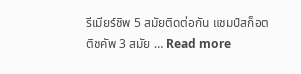รีเมียร์ชิพ 5 สมัยติดต่อกัน แชมป์สก็อตติชคัพ 3 สมัย … Read more